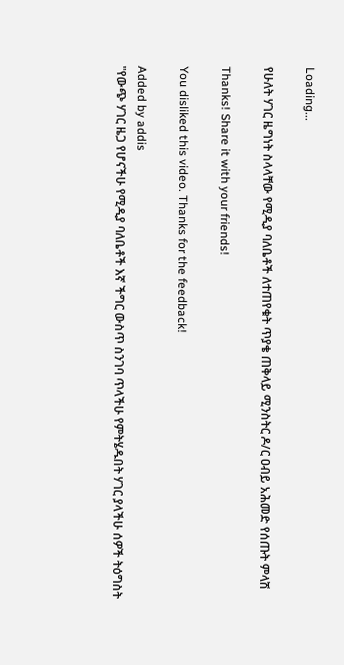Loading...

የሁለት ሃገር ዜግነት ስላላቸው የሚዲያ ባለቤቶች ለተጠየቁት ጥያቄ ጠቅላይ ሚንስትር ዶ/ር ዐብይ አሕመድ የሰጡት ምላሽ

Thanks! Share it with your friends!

You disliked this video. Thanks for the feedback!

Added by addis
"የውጭ ሃገር ዜጋ የሆናችሁ የሚዲያ ባለቤቶች እኛ ችግር ውስጥ ስንገባ ጥላችሁ የምትሄዱበት ሃገር ያላችሁ ሰዎች ትዕግስት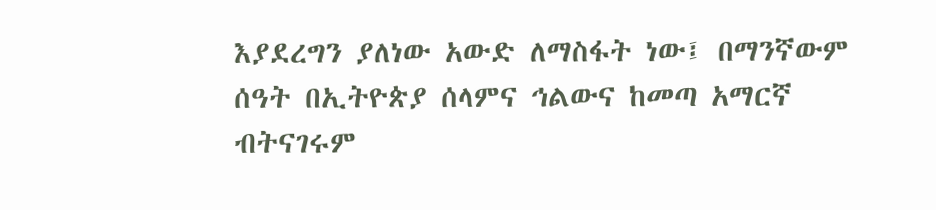እያደረግን ያለነው አውድ ለማስፋት ነው፤ በማንኛውም ሰዓት በኢትዮጵያ ሰላምና ኅልውና ከመጣ አማርኛ ብትናገሩም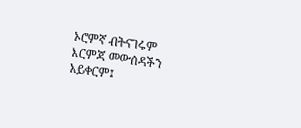ኦሮምኛ ብትናገሩም እርምጃ መውሰዳችን አይቀርም፤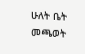ሁለት ቤት መጫወት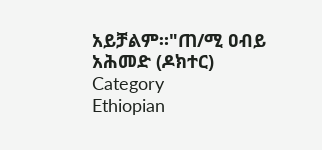አይቻልም።"ጠ/ሚ ዐብይ አሕመድ (ዶክተር)
Category
Ethiopian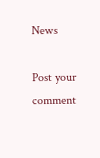News

Post your comment